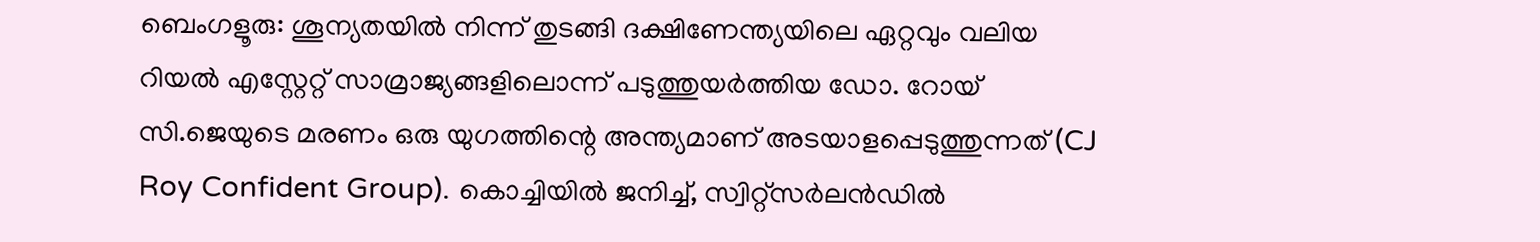ബെംഗളൂരു: ശൂന്യതയിൽ നിന്ന് തുടങ്ങി ദക്ഷിണേന്ത്യയിലെ ഏറ്റവും വലിയ റിയൽ എസ്റ്റേറ്റ് സാമ്രാജ്യങ്ങളിലൊന്ന് പടുത്തുയർത്തിയ ഡോ. റോയ് സി.ജെയുടെ മരണം ഒരു യുഗത്തിന്റെ അന്ത്യമാണ് അടയാളപ്പെടുത്തുന്നത് (CJ Roy Confident Group). കൊച്ചിയിൽ ജനിച്ച്, സ്വിറ്റ്സർലൻഡിൽ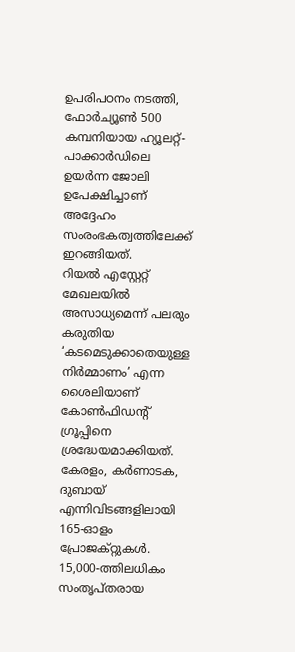ഉപരിപഠനം നടത്തി, ഫോർച്യൂൺ 500 കമ്പനിയായ ഹ്യൂലറ്റ്-പാക്കാർഡിലെ ഉയർന്ന ജോലി ഉപേക്ഷിച്ചാണ് അദ്ദേഹം സംരംഭകത്വത്തിലേക്ക് ഇറങ്ങിയത്.
റിയൽ എസ്റ്റേറ്റ് മേഖലയിൽ അസാധ്യമെന്ന് പലരും കരുതിയ ‘കടമെടുക്കാതെയുള്ള നിർമ്മാണം’ എന്ന ശൈലിയാണ് കോൺഫിഡന്റ് ഗ്രൂപ്പിനെ ശ്രദ്ധേയമാക്കിയത്. കേരളം, കർണാടക, ദുബായ് എന്നിവിടങ്ങളിലായി 165-ഓളം പ്രോജക്റ്റുകൾ. 15,000-ത്തിലധികം സംതൃപ്തരായ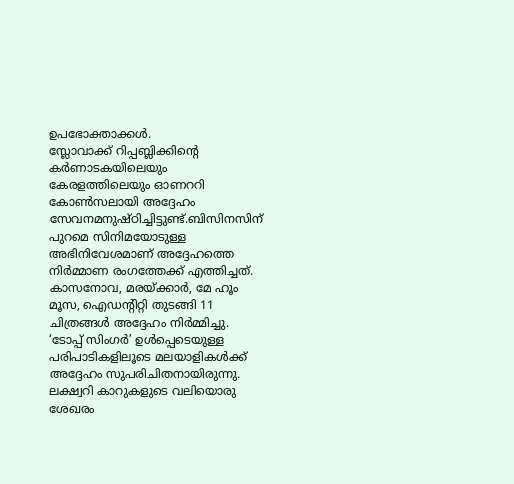ഉപഭോക്താക്കൾ.
സ്ലോവാക്ക് റിപ്പബ്ലിക്കിന്റെ കർണാടകയിലെയും കേരളത്തിലെയും ഓണററി കോൺസലായി അദ്ദേഹം സേവനമനുഷ്ഠിച്ചിട്ടുണ്ട്.ബിസിനസിന് പുറമെ സിനിമയോടുള്ള അഭിനിവേശമാണ് അദ്ദേഹത്തെ നിർമ്മാണ രംഗത്തേക്ക് എത്തിച്ചത്. കാസനോവ, മരയ്ക്കാർ, മേ ഹൂം മൂസ, ഐഡന്റിറ്റി തുടങ്ങി 11 ചിത്രങ്ങൾ അദ്ദേഹം നിർമ്മിച്ചു.
‘ടോപ്പ് സിംഗർ’ ഉൾപ്പെടെയുള്ള പരിപാടികളിലൂടെ മലയാളികൾക്ക് അദ്ദേഹം സുപരിചിതനായിരുന്നു. ലക്ഷ്വറി കാറുകളുടെ വലിയൊരു ശേഖരം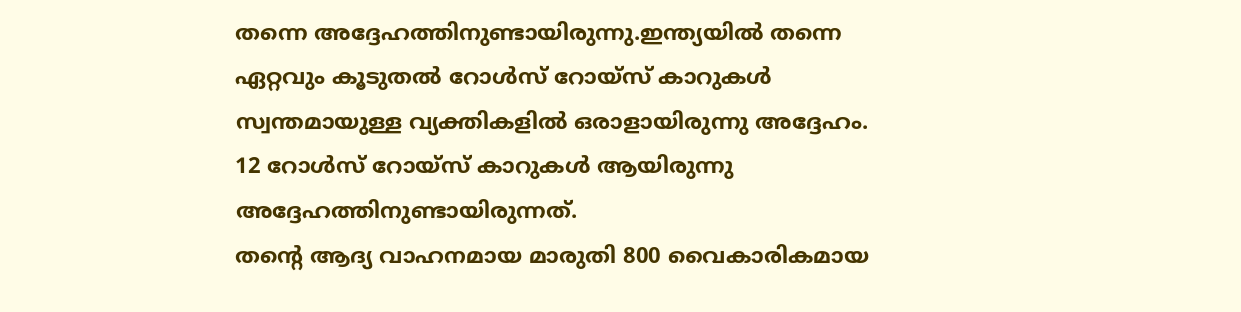തന്നെ അദ്ദേഹത്തിനുണ്ടായിരുന്നു.ഇന്ത്യയിൽ തന്നെ ഏറ്റവും കൂടുതൽ റോൾസ് റോയ്സ് കാറുകൾ സ്വന്തമായുള്ള വ്യക്തികളിൽ ഒരാളായിരുന്നു അദ്ദേഹം. 12 റോൾസ് റോയ്സ് കാറുകൾ ആയിരുന്നു അദ്ദേഹത്തിനുണ്ടായിരുന്നത്.
തന്റെ ആദ്യ വാഹനമായ മാരുതി 800 വൈകാരികമായ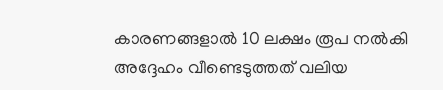കാരണങ്ങളാൽ 10 ലക്ഷം രൂപ നൽകി അദ്ദേഹം വീണ്ടെടുത്തത് വലിയ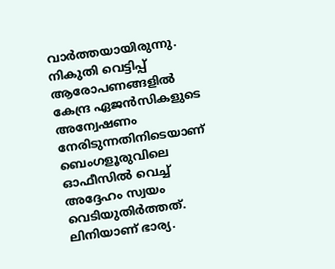വാർത്തയായിരുന്നു.
നികുതി വെട്ടിപ്പ് ആരോപണങ്ങളിൽ കേന്ദ്ര ഏജൻസികളുടെ അന്വേഷണം നേരിടുന്നതിനിടെയാണ് ബെംഗളൂരുവിലെ ഓഫീസിൽ വെച്ച് അദ്ദേഹം സ്വയം വെടിയുതിർത്തത്. ലിനിയാണ് ഭാര്യ.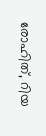രോഹിത്, റിയ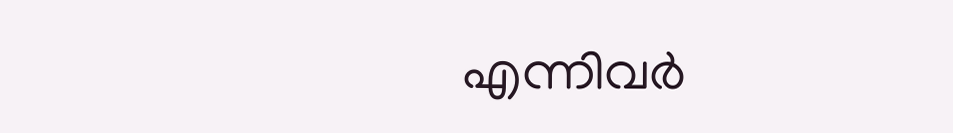എന്നിവർ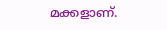മക്കളാണ്.